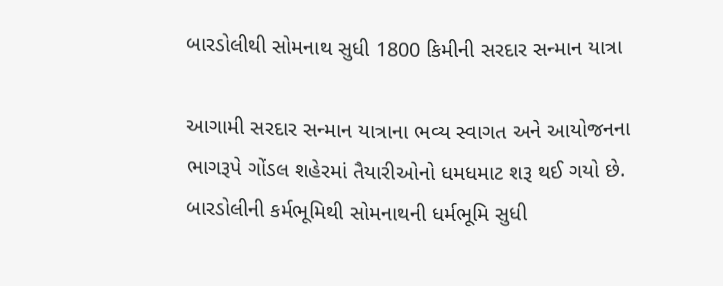બારડોલીથી સોમનાથ સુધી 1800 કિમીની સરદાર સન્માન યાત્રા

આગામી સરદાર સન્માન યાત્રાના ભવ્ય સ્વાગત અને આયોજનના ભાગરૂપે ગોંડલ શહેરમાં તૈયારીઓનો ધમધમાટ શરૂ થઈ ગયો છે. બારડોલીની કર્મભૂમિથી સોમનાથની ધર્મભૂમિ સુધી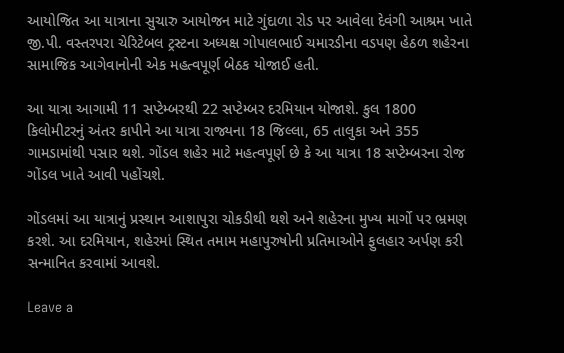આયોજિત આ યાત્રાના સુચારુ આયોજન માટે ગુંદાળા રોડ પર આવેલા દેવંગી આશ્રમ ખાતે જી.પી. વસ્તરપરા ચેરિટેબલ ટ્રસ્ટના અધ્યક્ષ ગોપાલભાઈ ચમારડીના વડપણ હેઠળ શહેરના સામાજિક આગેવાનોની એક મહત્વપૂર્ણ બેઠક યોજાઈ હતી.

આ યાત્રા આગામી 11 સપ્ટેમ્બરથી 22 સપ્ટેમ્બર દરમિયાન યોજાશે. કુલ 1800 કિલોમીટરનું અંતર કાપીને આ યાત્રા રાજ્યના 18 જિલ્લા, 65 તાલુકા અને 355 ગામડામાંથી પસાર થશે. ગોંડલ શહેર માટે મહત્વપૂર્ણ છે કે આ યાત્રા 18 સપ્ટેમ્બરના રોજ ગોંડલ ખાતે આવી પહોંચશે.

ગોંડલમાં આ યાત્રાનું પ્રસ્થાન આશાપુરા ચોકડીથી થશે અને શહેરના મુખ્ય માર્ગો પર ભ્રમણ કરશે. આ દરમિયાન, શહેરમાં સ્થિત તમામ મહાપુરુષોની પ્રતિમાઓને ફુલહાર અર્પણ કરી સન્માનિત કરવામાં આવશે.

Leave a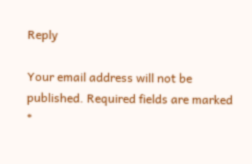Reply

Your email address will not be published. Required fields are marked *